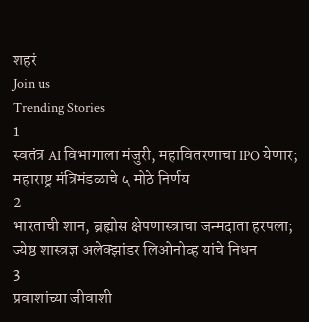शहरं
Join us
Trending Stories
1
स्वतंत्र AI विभागाला मंजुरी, महावितरणाचा IPO येणार; महाराष्ट्र मंत्रिमंडळाचे ५ मोठे निर्णय
2
भारताची शान, ब्रह्मोस क्षेपणास्त्राचा जन्मदाता हरपला; ज्येष्ठ शास्त्रज्ञ अलेक्झांडर लिओनोव्ह यांचे निधन
3
प्रवाशांच्या जीवाशी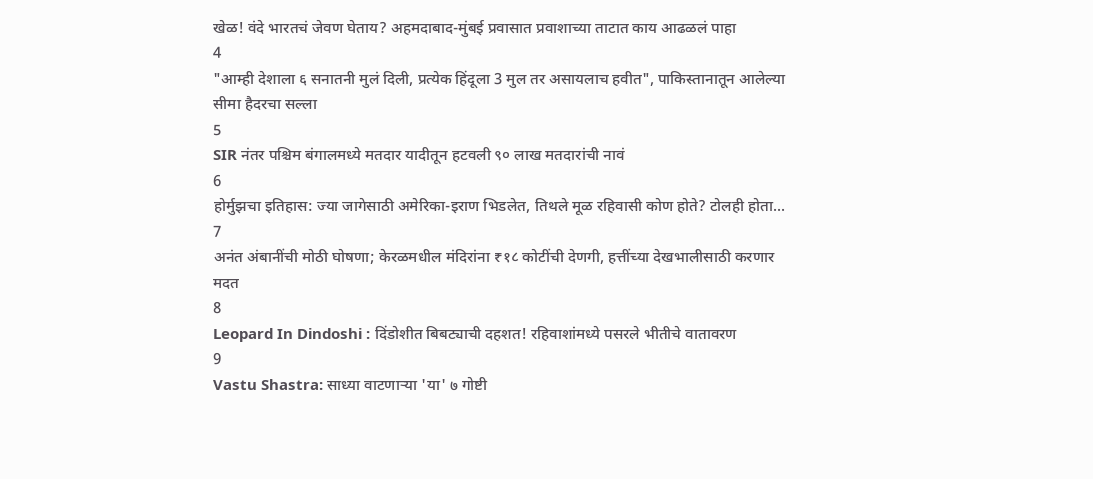खेळ! वंदे भारतचं जेवण घेताय? अहमदाबाद-मुंबई प्रवासात प्रवाशाच्या ताटात काय आढळलं पाहा
4
"आम्ही देशाला ६ सनातनी मुलं दिली, प्रत्येक हिंदूला 3 मुल तर असायलाच हवीत", पाकिस्तानातून आलेल्या सीमा हैदरचा सल्ला
5
SIR नंतर पश्चिम बंगालमध्ये मतदार यादीतून हटवली ९० लाख मतदारांची नावं
6
होर्मुझचा इतिहास: ज्या जागेसाठी अमेरिका-इराण भिडलेत, तिथले मूळ रहिवासी कोण होते? टोलही होता...
7
अनंत अंबानींची मोठी घोषणा; केरळमधील मंदिरांना ₹१८ कोटींची देणगी, हत्तींच्या देखभालीसाठी करणार मदत
8
Leopard In Dindoshi : दिंडोशीत बिबट्याची दहशत! रहिवाशांमध्ये पसरले भीतीचे वातावरण
9
Vastu Shastra: साध्या वाटणाऱ्या 'या' ७ गोष्टी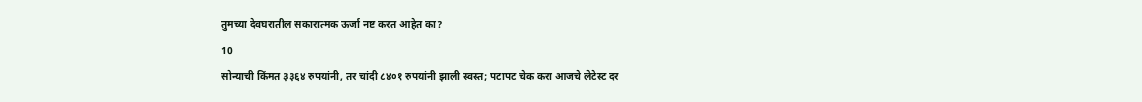तुमच्या देवघरातील सकारात्मक ऊर्जा नष्ट करत आहेत का?
10
सोन्याची किंमत ३३६४ रुपयांनी, तर चांदी ८४०१ रुपयांनी झाली स्वस्त; पटापट चेक करा आजचे लेटेस्ट दर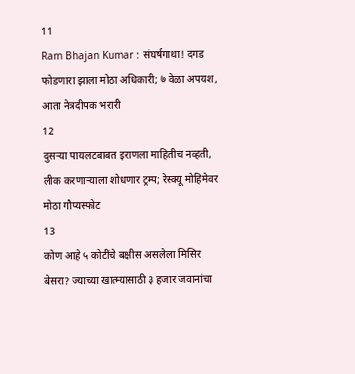11
Ram Bhajan Kumar : संघर्षगाथा! दगड फोडणारा झाला मोठा अधिकारी; ७ वेळा अपयश, आता नेत्रदीपक भरारी
12
दुसऱ्या पायलटबाबत इराणला माहितीच नव्हती, लीक करणाऱ्याला शोधणार ट्रम्प; रेस्क्यू मोहिमेवर मोठा गौप्यस्फोट
13
कोण आहे ५ कोटींचे बक्षीस असलेला मिसिर बेसरा? ज्याच्या खात्म्यासाठी ३ हजार जवानांचा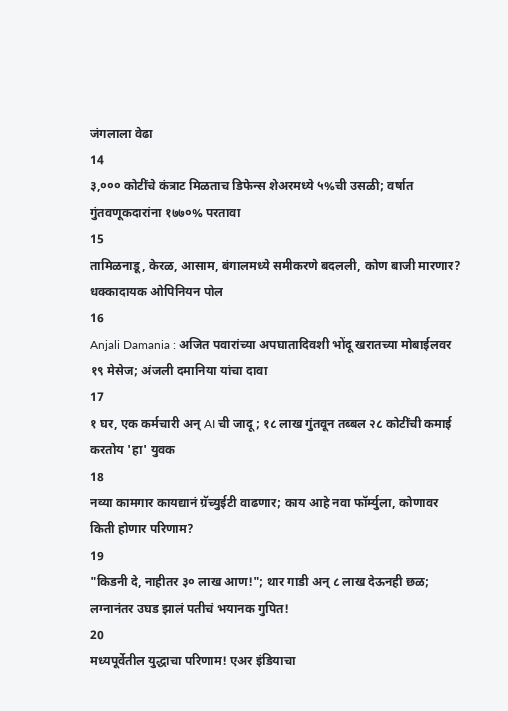जंगलाला वेढा
14
३,००० कोटींचे कंत्राट मिळताच डिफेन्स शेअरमध्ये ५%ची उसळी; वर्षात गुंतवणूकदारांना १७७०% परतावा
15
तामिळनाडू, केरळ, आसाम, बंगालमध्ये समीकरणे बदलली, कोण बाजी मारणार? धक्कादायक ओपिनियन पोल
16
Anjali Damania : अजित पवारांच्या अपघातादिवशी भोंदू खरातच्या मोबाईलवर १९ मेसेज; अंजली दमानिया यांचा दावा
17
१ घर, एक कर्मचारी अन् AI ची जादू; १८ लाख गुंतवून तब्बल २८ कोटींची कमाई करतोय 'हा' युवक
18
नव्या कामगार कायद्यानं ग्रॅच्युईटी वाढणार; काय आहे नवा फॉर्म्युला, कोणावर किती होणार परिणाम?
19
"किडनी दे, नाहीतर ३० लाख आण!"; थार गाडी अन् ८ लाख देऊनही छळ; लग्नानंतर उघड झालं पतीचं भयानक गुपित!
20
मध्यपूर्वेतील युद्धाचा परिणाम! एअर इंडियाचा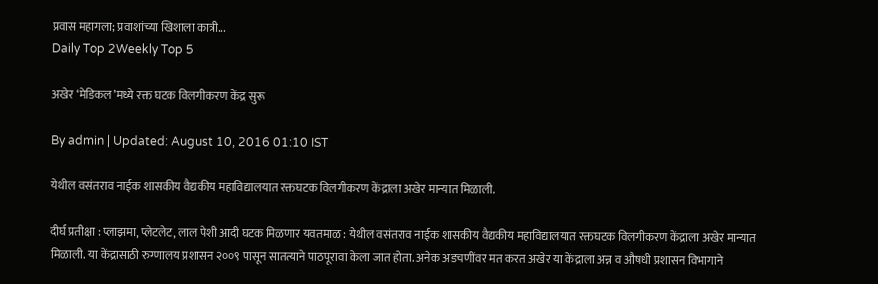प्रवास महागला; प्रवाशांच्या खिशाला कात्री...
Daily Top 2Weekly Top 5

अखेर ‘मेडिकल’मध्ये रक्त घटक विलगीकरण केंद्र सुरू

By admin | Updated: August 10, 2016 01:10 IST

येथील वसंतराव नाईक शासकीय वैद्यकीय महाविद्यालयात रक्तघटक विलगीकरण केंद्राला अखेर मान्यात मिळाली.

दीर्घ प्रतीक्षा : प्लाझमा, प्लेटलेट, लाल पेशी आदी घटक मिळणार यवतमाळ : येथील वसंतराव नाईक शासकीय वैद्यकीय महाविद्यालयात रक्तघटक विलगीकरण केंद्राला अखेर मान्यात मिळाली. या केंद्रासाठी रुग्णालय प्रशासन २००९ पासून सातत्याने पाठपूरावा केला जात होता. अनेक अडचणींवर मत करत अखेर या केंद्राला अन्न व औषधी प्रशासन विभागाने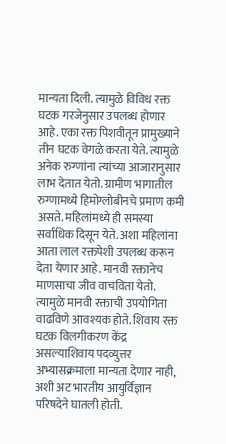मान्यता दिली. त्यामुळे विविध रक्त घटक गरजेनुसार उपलब्ध होणार आहे. एका रक्त पिशवीतून प्रामुख्याने तीन घटक वेगळे करता येते. त्यामुळे अनेक रुग्णांना त्यांच्या आजारानुसार लाभ देतात येतो. ग्रामीण भागातील रुग्णामध्ये हिमोग्लोबीनचे प्रमाण कमी असते. महिलांमध्ये ही समस्या सर्वाधिक दिसून येते. अशा महिलांना आता लाल रक्तपेशी उपलब्ध करून देता येणार आहे. मानवी रक्तानेच माणसाचा जीव वाचविता येतो. त्यामुळे मानवी रक्ताची उपयोगिता वाढविणे आवश्यक होते. शिवाय रक्त घटक विलगीकरण केंद्र असल्याशिवाय पदव्युत्तर अभ्यासक्रमाला मान्यता देणार नाही, अशी अट भारतीय आयुर्विज्ञान परिषदेने घातली होती.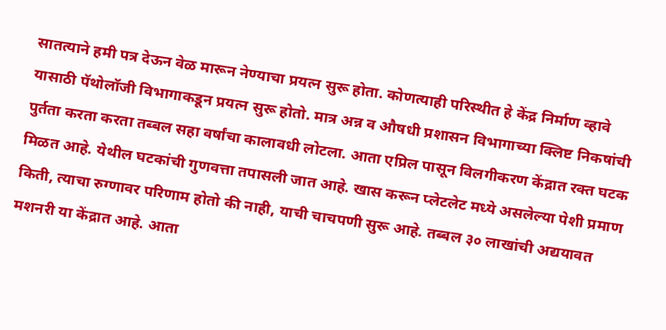सातत्याने हमी पत्र देऊन वेळ मारून नेण्याचा प्रयत्न सुरू होता. कोणत्याही परिस्थीत हे केंद्र निर्माण व्हावे यासाठी पॅथोलॉजी विभागाकडून प्रयत्न सुरू होतो. मात्र अन्न व औषधी प्रशासन विभागाच्या क्लिष्ट निकषांची पुर्तता करता करता तब्बल सहा वर्षांचा कालावधी लोटला. आता एप्रिल पासून विलगीकरण केंद्रात रक्त घटक मिळत आहे. येथील घटकांची गुणवत्ता तपासली जात आहे. खास करून प्लेटलेट मध्ये असलेल्या पेशी प्रमाण किती, त्याचा रुग्णावर परिणाम होतो की नाही, याची चाचपणी सुरू आहे. तब्बल ३० लाखांची अद्ययावत मशनरी या केंद्रात आहे. आता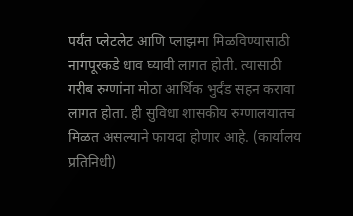पर्यंत प्लेटलेट आणि प्लाझमा मिळविण्यासाठी नागपूरकडे धाव घ्यावी लागत होती. त्यासाठी गरीब रुग्णांना मोठा आर्थिक भुर्दंड सहन करावा लागत होता. ही सुविधा शासकीय रुग्णालयातच मिळत असल्याने फायदा होणार आहे. (कार्यालय प्रतिनिधी)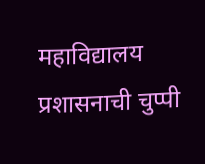महाविद्यालय प्रशासनाची चुप्पी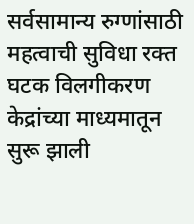सर्वसामान्य रुग्णांसाठी महत्वाची सुविधा रक्त घटक विलगीकरण केद्रांच्या माध्यमातून सुरू झाली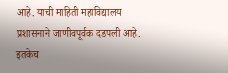आहे. याची माहिती महाविद्यालय प्रशासनाने जाणीवपूर्वक दडपली आहे. इतकेच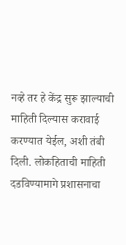नव्हे तर हे केंद्र सुरू झाल्याची माहिती दिल्यास करावाई करण्यात येईल, अशी तंबी दिली. लोकहिताची माहिती दडविण्यामागे प्रशासनाचा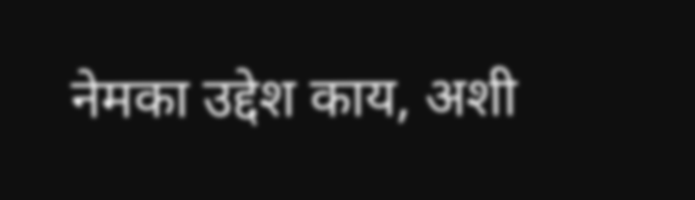नेमका उद्देश काय, अशी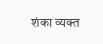शंका व्यक्त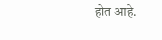होत आहे.